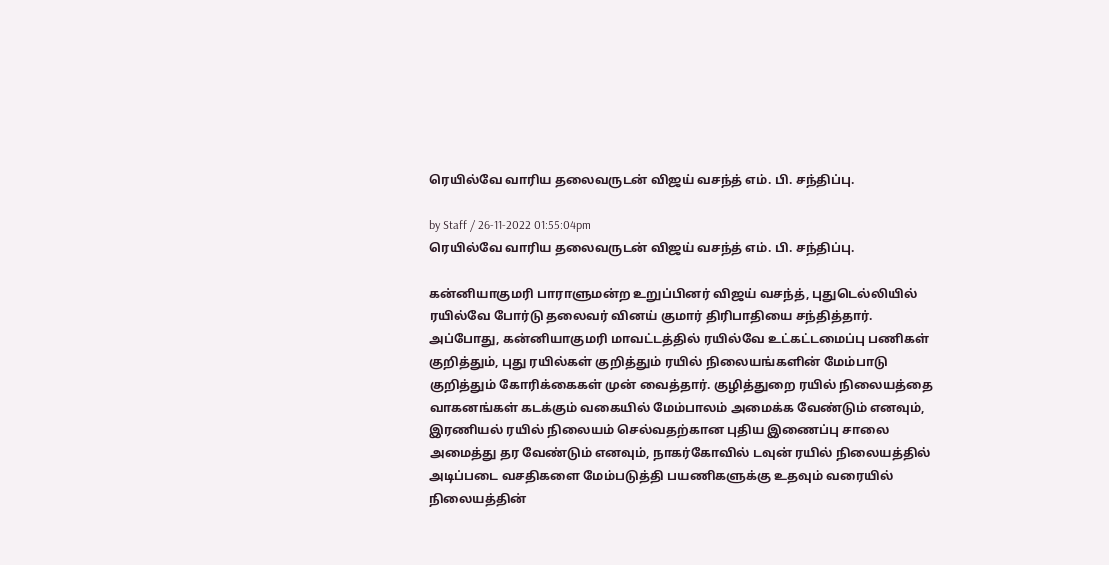ரெயில்வே வாரிய தலைவருடன் விஜய் வசந்த் எம். பி. சந்திப்பு.

by Staff / 26-11-2022 01:55:04pm
ரெயில்வே வாரிய தலைவருடன் விஜய் வசந்த் எம். பி. சந்திப்பு.

கன்னியாகுமரி பாராளுமன்ற உறுப்பினர் விஜய் வசந்த், புதுடெல்லியில் ரயில்வே போர்டு தலைவர் வினய் குமார் திரிபாதியை சந்தித்தார். அப்போது, கன்னியாகுமரி மாவட்டத்தில் ரயில்வே உட்கட்டமைப்பு பணிகள் குறித்தும், புது ரயில்கள் குறித்தும் ரயில் நிலையங்களின் மேம்பாடு குறித்தும் கோரிக்கைகள் முன் வைத்தார். குழித்துறை ரயில் நிலையத்தை வாகனங்கள் கடக்கும் வகையில் மேம்பாலம் அமைக்க வேண்டும் எனவும், இரணியல் ரயில் நிலையம் செல்வதற்கான புதிய இணைப்பு சாலை அமைத்து தர வேண்டும் எனவும், நாகர்கோவில் டவுன் ரயில் நிலையத்தில் அடிப்படை வசதிகளை மேம்படுத்தி பயணிகளுக்கு உதவும் வரையில் நிலையத்தின்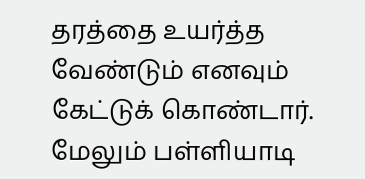தரத்தை உயர்த்த வேண்டும் எனவும் கேட்டுக் கொண்டார். மேலும் பள்ளியாடி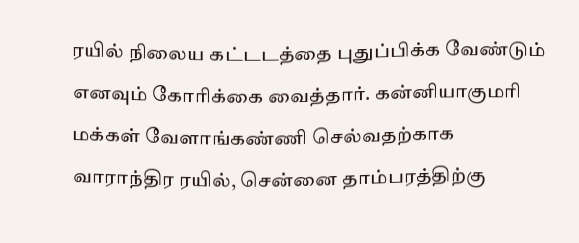ரயில் நிலைய கட்டடத்தை புதுப்பிக்க வேண்டும் எனவும் கோரிக்கை வைத்தார். கன்னியாகுமரி மக்கள் வேளாங்கண்ணி செல்வதற்காக வாராந்திர ரயில், சென்னை தாம்பரத்திற்கு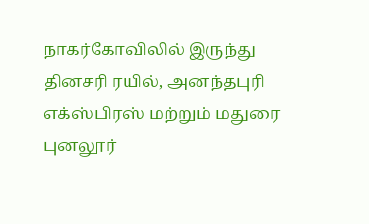நாகர்கோவிலில் இருந்து தினசரி ரயில், அனந்தபுரி எக்ஸ்பிரஸ் மற்றும் மதுரை புனலூர்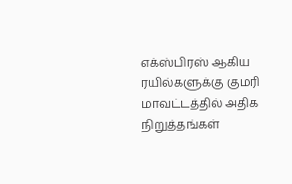எக்ஸ்பிரஸ் ஆகிய ரயில்களுக்கு குமரி மாவட்டத்தில் அதிக நிறுத்தங்கள்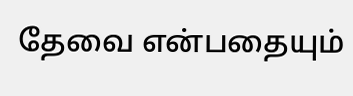தேவை என்பதையும்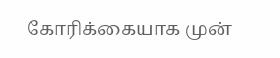கோரிக்கையாக முன்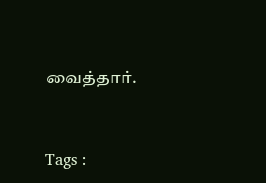வைத்தார்.



Tags :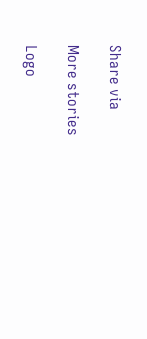Share via

More stories

Logo